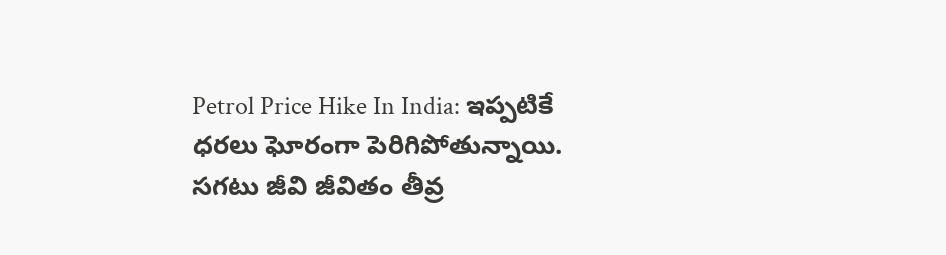Petrol Price Hike In India: ఇప్పటికే ధరలు ఘోరంగా పెరిగిపోతున్నాయి. సగటు జీవి జీవితం తీవ్ర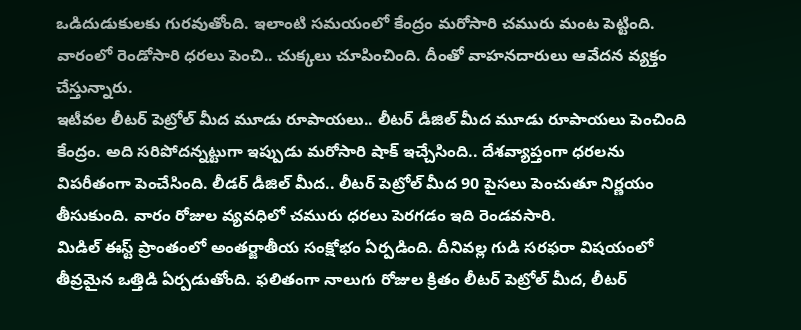ఒడిదుడుకులకు గురవుతోంది. ఇలాంటి సమయంలో కేంద్రం మరోసారి చమురు మంట పెట్టింది. వారంలో రెండోసారి ధరలు పెంచి.. చుక్కలు చూపించింది. దీంతో వాహనదారులు ఆవేదన వ్యక్తం చేస్తున్నారు.
ఇటీవల లీటర్ పెట్రోల్ మీద మూడు రూపాయలు.. లీటర్ డీజిల్ మీద మూడు రూపాయలు పెంచింది కేంద్రం. అది సరిపోదన్నట్టుగా ఇప్పుడు మరోసారి షాక్ ఇచ్చేసింది.. దేశవ్యాప్తంగా ధరలను విపరీతంగా పెంచేసింది. లీడర్ డీజిల్ మీద.. లీటర్ పెట్రోల్ మీద 90 పైసలు పెంచుతూ నిర్ణయం తీసుకుంది. వారం రోజుల వ్యవధిలో చమురు ధరలు పెరగడం ఇది రెండవసారి.
మిడిల్ ఈస్ట్ ప్రాంతంలో అంతర్జాతీయ సంక్షోభం ఏర్పడింది. దీనివల్ల గుడి సరఫరా విషయంలో తీవ్రమైన ఒత్తిడి ఏర్పడుతోంది. ఫలితంగా నాలుగు రోజుల క్రితం లీటర్ పెట్రోల్ మీద, లీటర్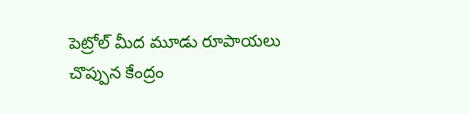పెట్రోల్ మీద మూడు రూపాయలు చొప్పున కేంద్రం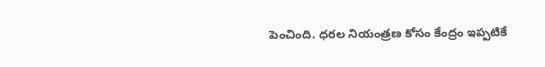పెంచింది. ధరల నియంత్రణ కోసం కేంద్రం ఇప్పటికే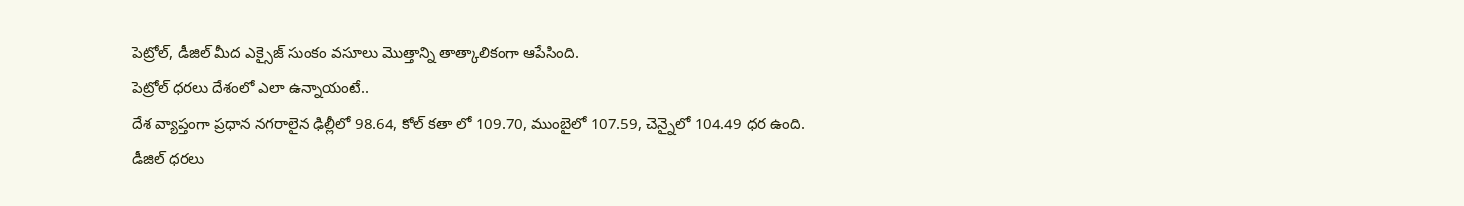పెట్రోల్, డీజిల్ మీద ఎక్సైజ్ సుంకం వసూలు మొత్తాన్ని తాత్కాలికంగా ఆపేసింది.
పెట్రోల్ ధరలు దేశంలో ఎలా ఉన్నాయంటే..
దేశ వ్యాప్తంగా ప్రధాన నగరాలైన ఢిల్లీలో 98.64, కోల్ కతా లో 109.70, ముంబైలో 107.59, చెన్నైలో 104.49 ధర ఉంది.
డీజిల్ ధరలు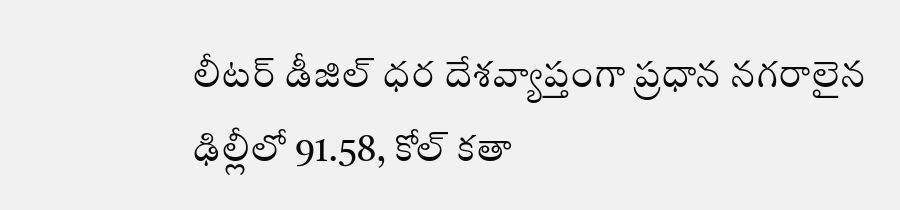లీటర్ డీజిల్ ధర దేశవ్యాప్తంగా ప్రధాన నగరాలైన ఢిల్లీలో 91.58, కోల్ కతా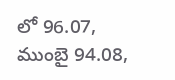లో 96.07, ముంబై 94.08,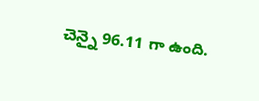చెన్నై 96.11 గా ఉంది.